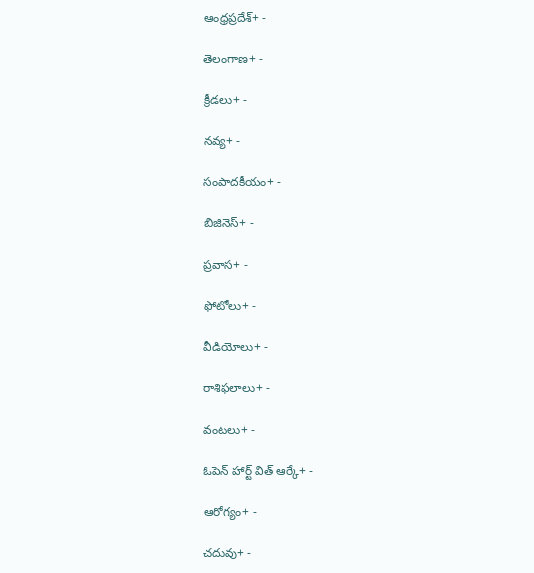ఆంధ్రప్రదేశ్+ -

తెలంగాణ+ -

క్రీడలు+ -

నవ్య+ -

సంపాదకీయం+ -

బిజినెస్+ -

ప్రవాస+ -

ఫోటోలు+ -

వీడియోలు+ -

రాశిఫలాలు+ -

వంటలు+ -

ఓపెన్ హార్ట్ విత్ ఆర్కే+ -

ఆరోగ్యం+ -

చదువు+ -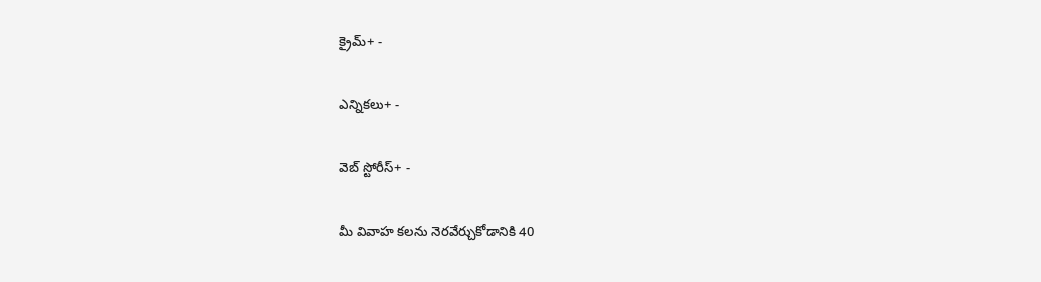క్రైమ్+ -

ఎన్నికలు+ -

వెబ్ స్టోరీస్+ -

మీ వివాహ కలను నెరవేర్చుకోడానికి 40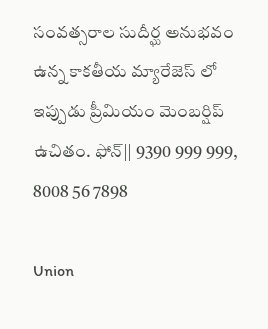సంవత్సరాల సుదీర్ఘ అనుభవం ఉన్న కాకతీయ మ్యారేజెస్ లో ఇప్పుడు ప్రీమియం మెంబర్షిప్ ఉచితం. ఫోన్|| 9390 999 999, 8008 56 7898

Union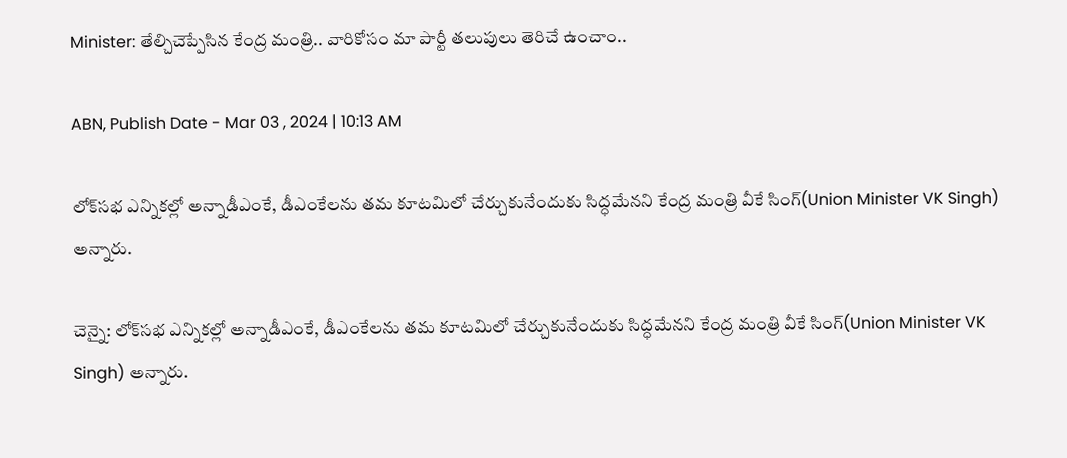Minister: తేల్చిచెప్పేసిన కేంద్ర మంత్రి.. వారికోసం మా పార్టీ తలుపులు తెరిచే ఉంచాం..

ABN, Publish Date - Mar 03 , 2024 | 10:13 AM

లోక్‌సభ ఎన్నికల్లో అన్నాడీఎంకే, డీఎంకేలను తమ కూటమిలో చేర్చుకునేందుకు సిద్ధమేనని కేంద్ర మంత్రి వీకే సింగ్‌(Union Minister VK Singh) అన్నారు.

చెన్నై: లోక్‌సభ ఎన్నికల్లో అన్నాడీఎంకే, డీఎంకేలను తమ కూటమిలో చేర్చుకునేందుకు సిద్ధమేనని కేంద్ర మంత్రి వీకే సింగ్‌(Union Minister VK Singh) అన్నారు.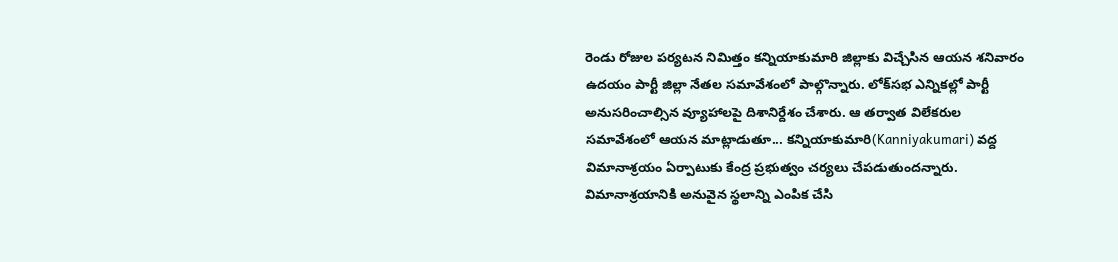రెండు రోజుల పర్యటన నిమిత్తం కన్నియాకుమారి జిల్లాకు విచ్చేసిన ఆయన శనివారం ఉదయం పార్టీ జిల్లా నేతల సమావేశంలో పాల్గొన్నారు. లోక్‌సభ ఎన్నికల్లో పార్టీ అనుసరించాల్సిన వ్యూహాలపై దిశానిర్దేశం చేశారు. ఆ తర్వాత విలేకరుల సమావేశంలో ఆయన మాట్లాడుతూ... కన్నియాకుమారి(Kanniyakumari) వద్ద విమానాశ్రయం ఏర్పాటుకు కేంద్ర ప్రభుత్వం చర్యలు చేపడుతుందన్నారు. విమానాశ్రయానికి అనువైన స్థలాన్ని ఎంపిక చేసి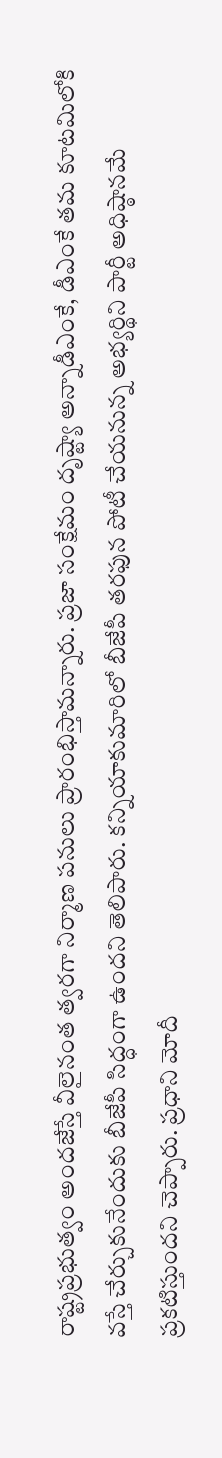రాష్ట్రప్రభుత్వం అందజేస్తే వీలైనంత త్వరగా నిర్మాణ పనులు ప్రారంభిస్తామన్నారు. ప్రజా సంక్షేమం దృష్ట్యా అన్నాడీఎంకే, డీఎంకే తమ కూటమిలోకి వస్తే చేర్చుకునేందుకు బీజేపీ సిద్ధంగా ఉందని తెలిపారు. కన్నియాకుమారిలో బీజేపీ తరఫున పోటీ చేయనున్న అభ్యర్థిని పార్టీ అధిష్ఠానమే ప్రకటిస్తుందని చెప్పారు. ప్రధాని మోదీ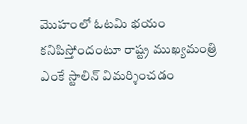మొహంలో ఓటమి భయం కనిపిస్తోందంటూ రాష్ట్ర ముఖ్యమంత్రి ఎంకే స్టాలిన్‌ విమర్శించడం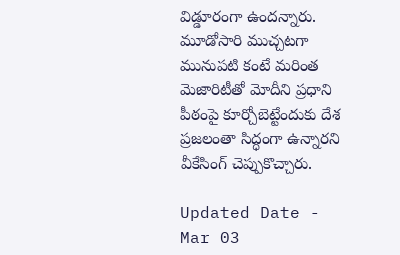విడ్డూరంగా ఉందన్నారు. మూడోసారి ముచ్చటగా మునుపటి కంటే మరింత మెజారిటీతో మోదీని ప్రధాని పీఠంపై కూర్చోబెట్టేందుకు దేశ ప్రజలంతా సిద్ధంగా ఉన్నారని వీకేసింగ్‌ చెప్పుకొచ్చారు.

Updated Date - Mar 03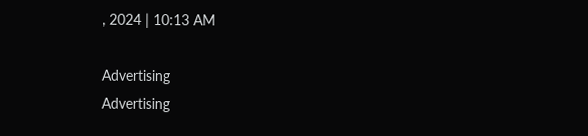, 2024 | 10:13 AM

Advertising
Advertising